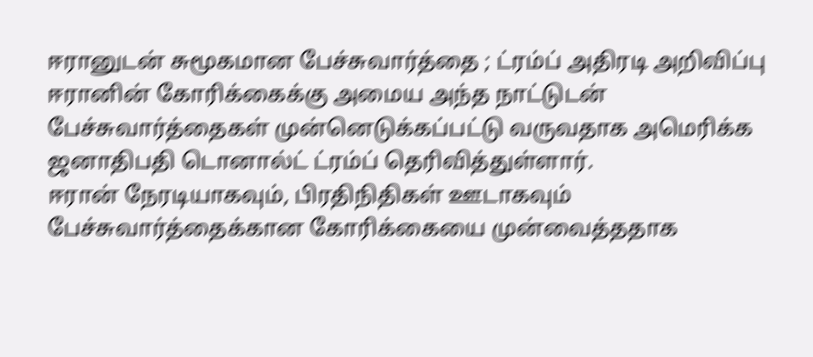ஈரானுடன் சுமூகமான பேச்சுவார்த்தை ; ட்ரம்ப் அதிரடி அறிவிப்பு
ஈரானின் கோரிக்கைக்கு அமைய அந்த நாட்டுடன் பேச்சுவார்த்தைகள் முன்னெடுக்கப்பட்டு வருவதாக அமெரிக்க ஜனாதிபதி டொனால்ட் ட்ரம்ப் தெரிவித்துள்ளார்.
ஈரான் நேரடியாகவும், பிரதிநிதிகள் ஊடாகவும் பேச்சுவார்த்தைக்கான கோரிக்கையை முன்வைத்ததாக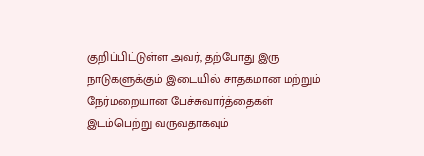குறிப்பிட்டுள்ள அவர், தற்போது இரு நாடுகளுக்கும் இடையில் சாதகமான மற்றும் நேர்மறையான பேச்சுவார்த்தைகள் இடம்பெற்று வருவதாகவும்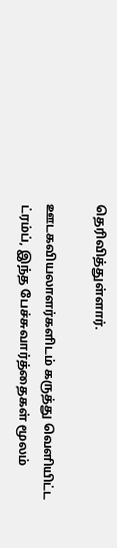தெரிவித்துள்ளார்.

ஊடகவியலாளர்களிடம் கருத்து வெளியிட்ட ட்ரம்ப், இந்த பேச்சுவார்த்தைகள் மூலம்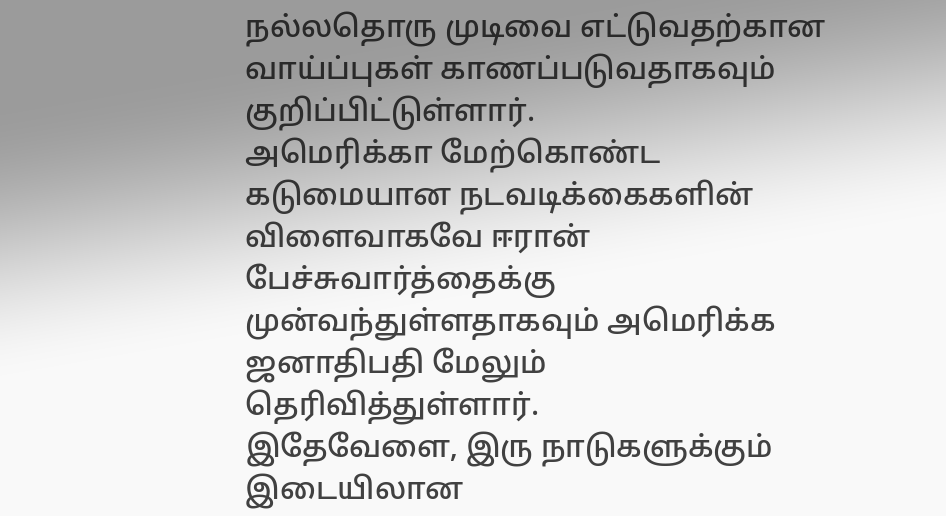நல்லதொரு முடிவை எட்டுவதற்கான வாய்ப்புகள் காணப்படுவதாகவும் குறிப்பிட்டுள்ளார்.
அமெரிக்கா மேற்கொண்ட கடுமையான நடவடிக்கைகளின் விளைவாகவே ஈரான் பேச்சுவார்த்தைக்கு முன்வந்துள்ளதாகவும் அமெரிக்க ஜனாதிபதி மேலும் தெரிவித்துள்ளார்.
இதேவேளை, இரு நாடுகளுக்கும் இடையிலான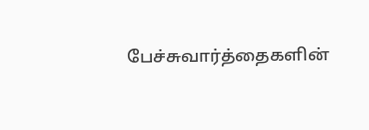பேச்சுவார்த்தைகளின்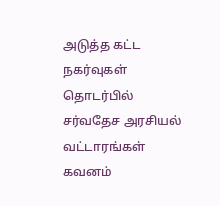அடுத்த கட்ட நகர்வுகள் தொடர்பில் சர்வதேச அரசியல் வட்டாரங்கள் கவனம்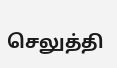செலுத்தி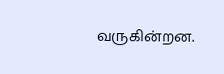வருகின்றன.